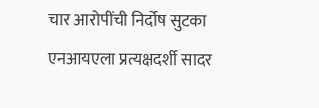चार आरोपींची निर्दोष सुटका
एनआयएला प्रत्यक्षदर्शी सादर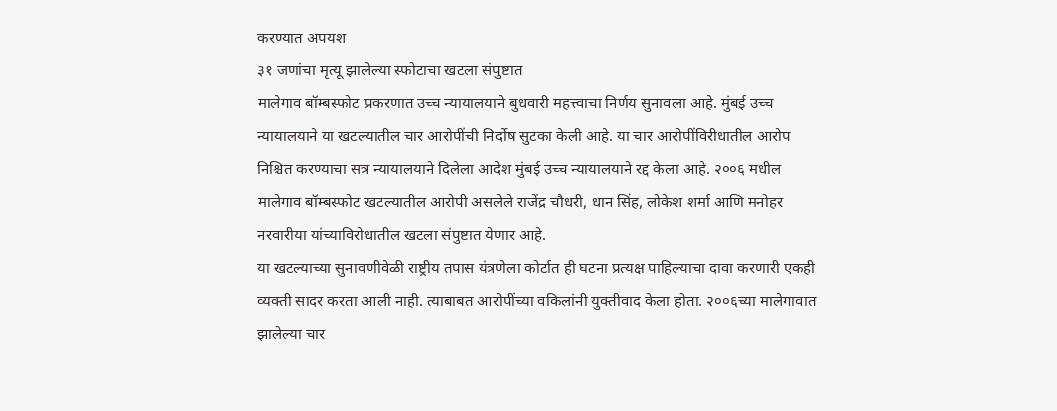करण्यात अपयश
३१ जणांचा मृत्यू झालेल्या स्फोटाचा खटला संपुष्टात
मालेगाव बॉम्बस्फोट प्रकरणात उच्च न्यायालयाने बुधवारी महत्त्वाचा निर्णय सुनावला आहे. मुंबई उच्च न्यायालयाने या खटल्यातील चार आरोपींची निर्दोष सुटका केली आहे. या चार आरोपींविरीधातील आरोप निश्चित करण्याचा सत्र न्यायालयाने दिलेला आदेश मुंबई उच्च न्यायालयाने रद्द केला आहे. २००६ मधील मालेगाव बॉम्बस्फोट खटल्यातील आरोपी असलेले राजेंद्र चौधरी, धान सिंह, लोकेश शर्मा आणि मनोहर नरवारीया यांच्याविरोधातील खटला संपुष्टात येणार आहे.
या खटल्याच्या सुनावणीवेळी राष्ट्रीय तपास यंत्रणेला कोर्टात ही घटना प्रत्यक्ष पाहिल्याचा दावा करणारी एकही व्यक्ती सादर करता आली नाही. त्याबाबत आरोपींच्या वकिलांनी युक्तीवाद केला होता. २००६च्या मालेगावात झालेल्या चार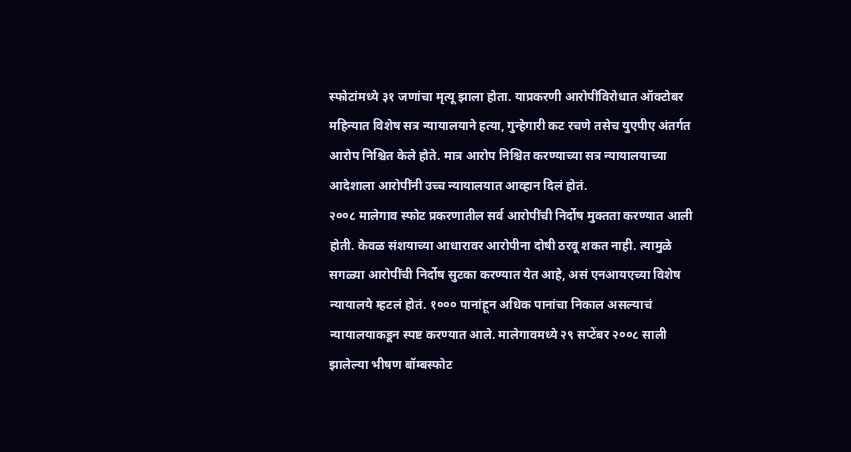स्फोटांमध्ये ३१ जणांचा मृत्यू झाला होता. याप्रकरणी आरोपींविरोधात ऑक्टोबर महिन्यात विशेष सत्र न्यायालयाने हत्या, गुन्हेगारी कट रचणे तसेच युएपीए अंतर्गत आरोप निश्चित केले होते. मात्र आरोप निश्चित करण्याच्या सत्र न्यायालयाच्या आदेशाला आरोपींनी उच्च न्यायालयात आव्हान दिलं होतं.
२००८ मालेगाव स्फोट प्रकरणातील सर्व आरोपींची निर्दोष मुक्तता करण्यात आली होती. केवळ संशयाच्या आधारावर आरोपीना दोषी ठरवू शकत नाही. त्यामुळे सगळ्या आरोपींची निर्दोष सुटका करण्यात येत आहे, असं एनआयएच्या विशेष न्यायालये म्हटलं होतं. १००० पानांहून अधिक पानांचा निकाल असल्याचं न्यायालयाकडून स्पष्ट करण्यात आले. मालेगावमध्ये २९ सप्टेंबर २००८ साली झालेल्या भीषण बॉम्बस्फोट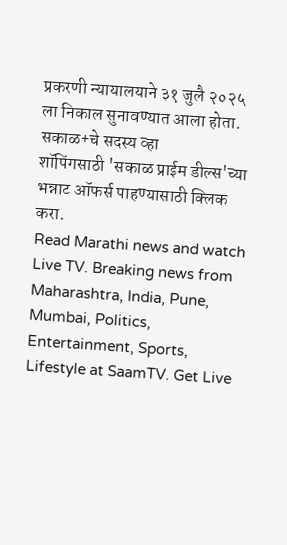प्रकरणी न्यायालयाने ३१ जुलै २०२५ ला निकाल सुनावण्यात आला होता.
सकाळ+चे सदस्य व्हा
शॉपिंगसाठी 'सकाळ प्राईम डील्स'च्या भन्नाट ऑफर्स पाहण्यासाठी क्लिक करा.
Read Marathi news and watch Live TV. Breaking news from Maharashtra, India, Pune, Mumbai, Politics, Entertainment, Sports, Lifestyle at SaamTV. Get Live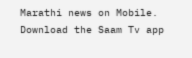Marathi news on Mobile. Download the Saam Tv app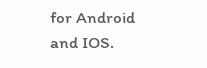for Android and IOS.